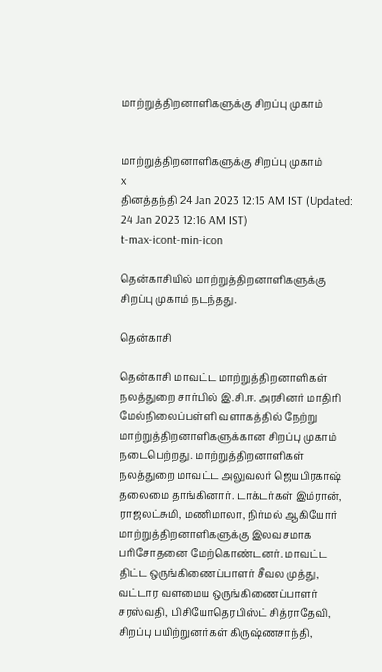மாற்றுத்திறனாளிகளுக்கு சிறப்பு முகாம்


மாற்றுத்திறனாளிகளுக்கு சிறப்பு முகாம்
x
தினத்தந்தி 24 Jan 2023 12:15 AM IST (Updated: 24 Jan 2023 12:16 AM IST)
t-max-icont-min-icon

தென்காசியில் மாற்றுத்திறனாளிகளுக்கு சிறப்பு முகாம் நடந்தது.

தென்காசி

தென்காசி மாவட்ட மாற்றுத்திறனாளிகள் நலத்துறை சார்பில் இ.சி.ஈ. அரசினர் மாதிரி மேல்நிலைப்பள்ளி வளாகத்தில் நேற்று மாற்றுத்திறனாளிகளுக்கான சிறப்பு முகாம் நடைபெற்றது. மாற்றுத்திறனாளிகள் நலத்துறை மாவட்ட அலுவலர் ஜெயபிரகாஷ் தலைமை தாங்கினார். டாக்டர்கள் இம்ரான், ராஜலட்சுமி, மணிமாலா, நிர்மல் ஆகியோர் மாற்றுத்திறனாளிகளுக்கு இலவசமாக பரிசோதனை மேற்கொண்டனர். மாவட்ட திட்ட ஒருங்கிணைப்பாளர் சீவல முத்து, வட்டார வளமைய ஒருங்கிணைப்பாளர் சரஸ்வதி, பிசியோதெரபிஸ்ட் சித்ராதேவி, சிறப்பு பயிற்றுனர்கள் கிருஷ்ணசாந்தி,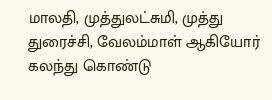மாலதி, முத்துலட்சுமி, முத்து துரைச்சி, வேலம்மாள் ஆகியோர் கலந்து கொண்டு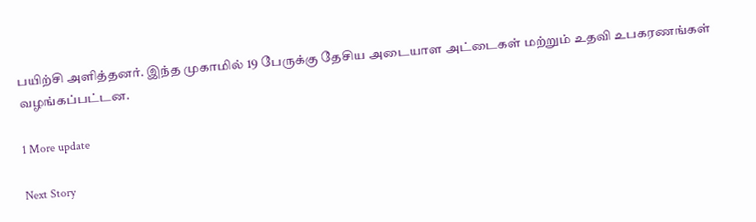பயிற்சி அளித்தனர். இந்த முகாமில் 19 பேருக்கு தேசிய அடையாள அட்டைகள் மற்றும் உதவி உபகரணங்கள் வழங்கப்பட்டன.

1 More update

Next Story